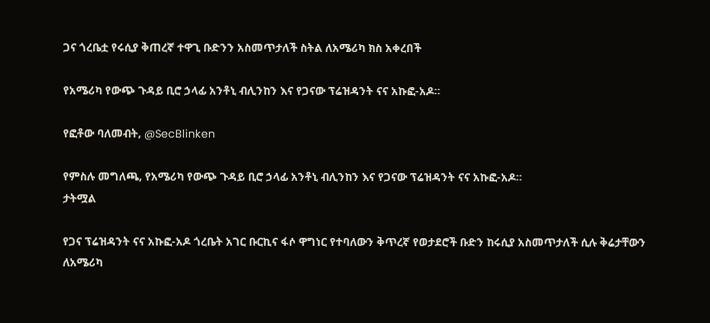ጋና ጎረቤቷ የሩሲያ ቅጠረኛ ተዋጊ ቡድንን አስመጥታለች ስትል ለአሜሪካ ክስ አቀረበች

የአሜሪካ የውጭ ጉዳይ ቢሮ ኃላፊ አንቶኒ ብሊንከን እና የጋናው ፕሬዝዳንት ናና አኩፎ-አዶ።

የፎቶው ባለመብት, @SecBlinken

የምስሉ መግለጫ, የአሜሪካ የውጭ ጉዳይ ቢሮ ኃላፊ አንቶኒ ብሊንከን እና የጋናው ፕሬዝዳንት ናና አኩፎ-አዶ።
ታትሟል

የጋና ፕሬዝዳንት ናና አኩፎ-አዶ ጎረቤት አገር ቡርኪና ፋሶ ዋግነር የተባለውን ቅጥረኛ የወታደሮች ቡድን ከሩሲያ አስመጥታለች ሲሉ ቅሬታቸውን ለአሜሪካ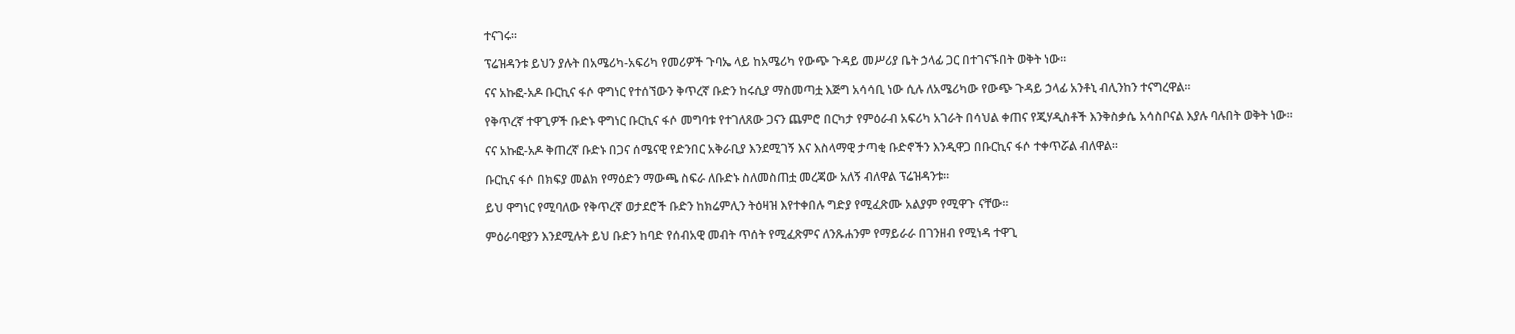ተናገሩ።

ፕሬዝዳንቱ ይህን ያሉት በአሜሪካ-አፍሪካ የመሪዎች ጉባኤ ላይ ከአሜሪካ የውጭ ጉዳይ መሥሪያ ቤት ኃላፊ ጋር በተገናኙበት ወቅት ነው።

ናና አኩፎ-አዶ ቡርኪና ፋሶ ዋግነር የተሰኘውን ቅጥረኛ ቡድን ከሩሲያ ማስመጣቷ እጅግ አሳሳቢ ነው ሲሉ ለአሜሪካው የውጭ ጉዳይ ኃላፊ አንቶኒ ብሊንከን ተናግረዋል።

የቅጥረኛ ተዋጊዎች ቡድኑ ዋግነር ቡርኪና ፋሶ መግባቱ የተገለጸው ጋናን ጨምሮ በርካታ የምዕራብ አፍሪካ አገራት በሳህል ቀጠና የጂሃዲስቶች እንቅስቃሴ አሳስቦናል እያሉ ባሉበት ወቅት ነው።

ናና አኩፎ-አዶ ቅጠረኛ ቡድኑ በጋና ሰሜናዊ የድንበር አቅራቢያ እንደሚገኝ እና እስላማዊ ታጣቂ ቡድኖችን እንዲዋጋ በቡርኪና ፋሶ ተቀጥሯል ብለዋል።

ቡርኪና ፋሶ በክፍያ መልክ የማዕድን ማውጫ ስፍራ ለቡድኑ ስለመስጠቷ መረጃው አለኝ ብለዋል ፕሬዝዳንቱ።

ይህ ዋግነር የሚባለው የቅጥረኛ ወታደሮች ቡድን ከክሬምሊን ትዕዛዝ እየተቀበሉ ግድያ የሚፈጽሙ አልያም የሚዋጉ ናቸው።

ምዕራባዊያን እንደሚሉት ይህ ቡድን ከባድ የሰብአዊ መብት ጥሰት የሚፈጽምና ለንጹሐንም የማይራራ በገንዘብ የሚነዳ ተዋጊ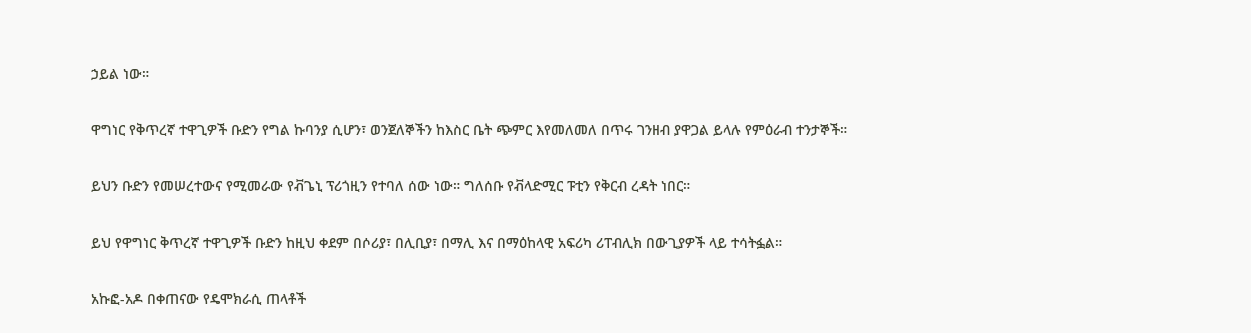ኃይል ነው።

ዋግነር የቅጥረኛ ተዋጊዎች ቡድን የግል ኩባንያ ሲሆን፣ ወንጀለኞችን ከእስር ቤት ጭምር እየመለመለ በጥሩ ገንዘብ ያዋጋል ይላሉ የምዕራብ ተንታኞች።

ይህን ቡድን የመሠረተውና የሚመራው የቭጌኒ ፕሪጎዚን የተባለ ሰው ነው። ግለሰቡ የቭላድሚር ፑቲን የቅርብ ረዳት ነበር።

ይህ የዋግነር ቅጥረኛ ተዋጊዎች ቡድን ከዚህ ቀደም በሶሪያ፣ በሊቢያ፣ በማሊ እና በማዕከላዊ አፍሪካ ሪፐብሊክ በውጊያዎች ላይ ተሳትፏል።

አኩፎ-አዶ በቀጠናው የዴሞክራሲ ጠላቶች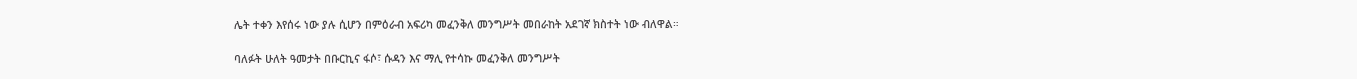ሌት ተቀን እየሰሩ ነው ያሉ ሲሆን በምዕራብ አፍሪካ መፈንቅለ መንግሥት መበራከት አደገኛ ክስተት ነው ብለዋል።

ባለፉት ሁለት ዓመታት በቡርኪና ፋሶ፣ ሱዳን እና ማሊ የተሳኩ መፈንቅለ መንግሥት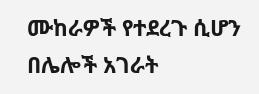ሙከራዎች የተደረጉ ሲሆን በሌሎች አገራት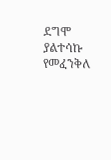ደግሞ ያልተሳኩ የመፈንቅለ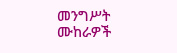መንግሥት ሙከራዎች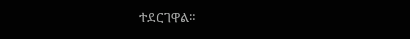ተደርገዋል።